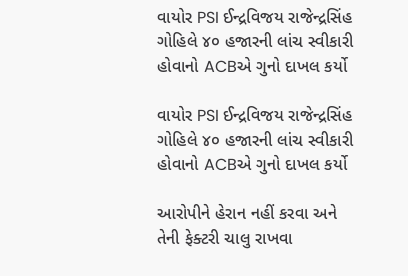વાયોર PSI ઈન્દ્રવિજય રાજેન્દ્રસિંહ ગોહિલે ૪૦ હજારની લાંચ સ્વીકારી હોવાનો ACBએ ગુનો દાખલ કર્યો

વાયોર PSI ઈન્દ્રવિજય રાજેન્દ્રસિંહ ગોહિલે ૪૦ હજારની લાંચ સ્વીકારી હોવાનો ACBએ ગુનો દાખલ કર્યો

આરોપીને હેરાન નહીં કરવા અને તેની ફેક્ટરી ચાલુ રાખવા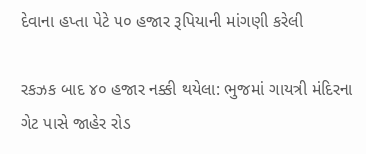દેવાના હપ્તા પેટે ૫૦ હજાર રૂપિયાની માંગણી કરેલી

રકઝક બાદ ૪૦ હજાર નક્કી થયેલા: ભુજમાં ગાયત્રી મંદિરના ગેટ પાસે જાહેર રોડ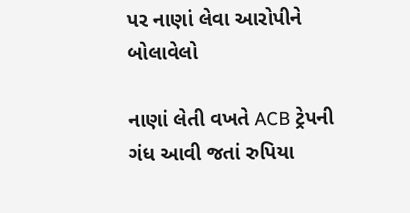પર નાણાં લેવા આરોપીને બોલાવેલો

નાણાં લેતી વખતે ACB ટ્રેપની ગંધ આવી જતાં રુપિયા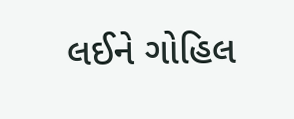લઈને ગોહિલ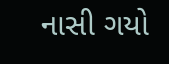નાસી ગયો